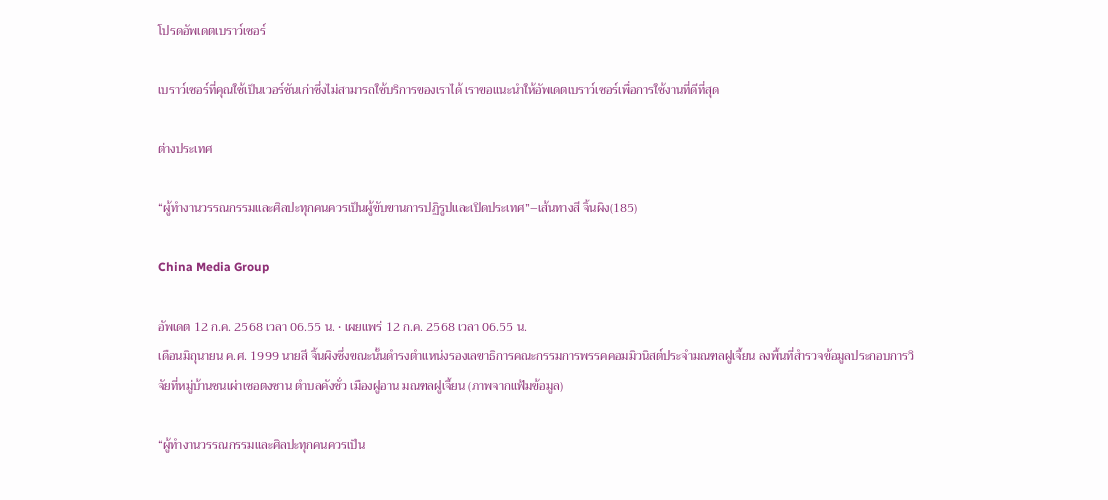โปรดอัพเดตเบราว์เซอร์

เบราว์เซอร์ที่คุณใช้เป็นเวอร์ชันเก่าซึ่งไม่สามารถใช้บริการของเราได้ เราขอแนะนำให้อัพเดตเบราว์เซอร์เพื่อการใช้งานที่ดีที่สุด

ต่างประเทศ

“ผู้ทำงานวรรณกรรมและศิลปะทุกคนควรเป็นผู้ขับขานการปฏิรูปและเปิดประเทศ”–เส้นทางสี จิ้นผิง(185)

China Media Group

อัพเดต 12 ก.ค. 2568 เวลา 06.55 น. • เผยแพร่ 12 ก.ค. 2568 เวลา 06.55 น.
เดือนมิถุนายน ค.ศ. 1999 นายสี จิ้นผิงซึ่งขณะนั้นดำรงตำแหน่งรองเลขาธิการคณะกรรมการพรรคคอมมิวนิสต์ประจำมณฑลฝูเจี้ยน ลงพื้นที่สำรวจข้อมูลประกอบการวิจัยที่หมู่บ้านชนเผ่าเซอตงซาน ตำบลคังชั่ว เมืองฝูอาน มณฑลฝูเจี้ยน (ภาพจากแฟ้มข้อมูล)

“ผู้ทำงานวรรณกรรมและศิลปะทุกคนควรเป็น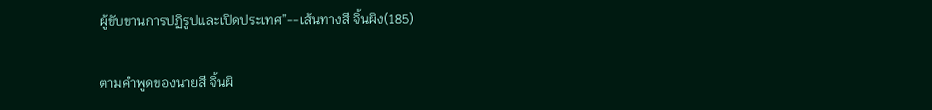ผู้ขับขานการปฏิรูปและเปิดประเทศ”--เส้นทางสี จิ้นผิง(185)

ตามคำพูดของนายสี จิ้นผิ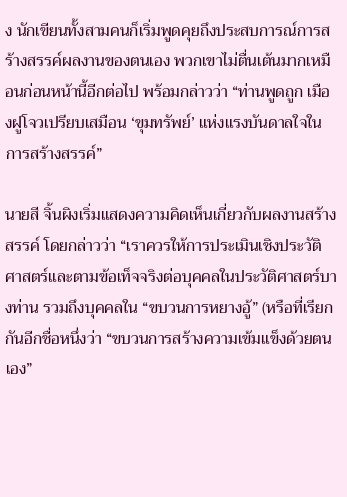ง นักเขียนทั้งสามคนก็เริ่มพูดคุยถึงประสบการณ์การสร้างสรรค์ผลงานของตนเอง พวกเขาไม่ตื่นเต้นมากเหมือนก่อนหน้านี้อีกต่อไป พร้อมกล่าวว่า “ท่านพูดถูก เมืองฝูโจวเปรียบเสมือน ‘ขุมทรัพย์’ แห่งแรงบันดาลใจในการสร้างสรรค์”

นายสี จิ้นผิงเริ่มแสดงความคิดเห็นเกี่ยวกับผลงานสร้างสรรค์ โดยกล่าวว่า “เราควรให้การประเมินเชิงประวัติศาสตร์และตามข้อเท็จจริงต่อบุคคลในประวัติศาสตร์บางท่าน รวมถึงบุคคลใน “ขบวนการหยางอู้” (หรือที่เรียกกันอีกชื่อหนึ่งว่า “ขบวนการสร้างความเข้มแข็งด้วยตนเอง”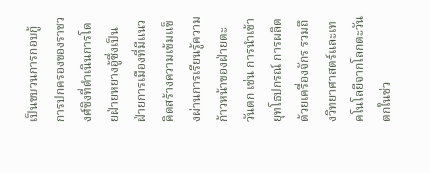เป็นขบวนการกอบกู้การปกครองของราชวงศ์ชิงที่ดำเนินการโดยฝ่ายหยางอู้ซึ่งเป็นฝ่ายการเมืองที่มีแนวคิดสร้างความเข้มแข็งผ่านการเรียนรู้ความก้าวหน้าของฝ่ายตะวันตก เช่น การนำเข้ายุทโธปกรณ์ การผลิตด้วยเครื่องจักร รวมถึงวิทยาศาสตร์และเทคโนโลยีจากโลกตะวันตกในช่ว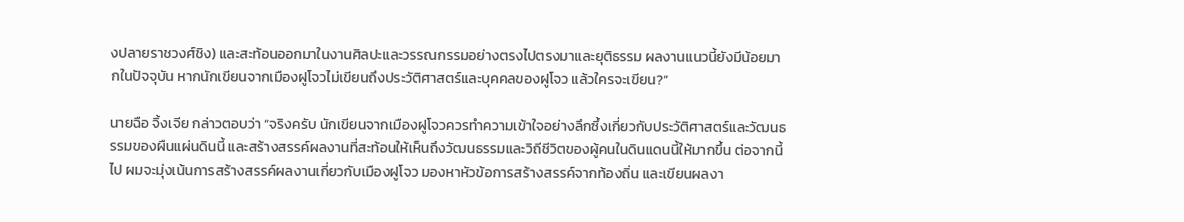งปลายราชวงศ์ชิง) และสะท้อนออกมาในงานศิลปะและวรรณกรรมอย่างตรงไปตรงมาและยุติธรรม ผลงานแนวนี้ยังมีน้อยมากในปัจจุบัน หากนักเขียนจากเมืองฝูโจวไม่เขียนถึงประวัติศาสตร์และบุคคลของฝูโจว แล้วใครจะเขียน?”

นายฉือ จิ้งเจีย กล่าวตอบว่า “จริงครับ นักเขียนจากเมืองฝูโจวควรทำความเข้าใจอย่างลึกซึ้งเกี่ยวกับประวัติศาสตร์และวัฒนธรรมของผืนแผ่นดินนี้ และสร้างสรรค์ผลงานที่สะท้อนให้เห็นถึงวัฒนธรรมและวิถีชีวิตของผู้คนในดินแดนนี้ให้มากขึ้น ต่อจากนี้ไป ผมจะมุ่งเน้นการสร้างสรรค์ผลงานเกี่ยวกับเมืองฝูโจว มองหาหัวข้อการสร้างสรรค์จากท้องถิ่น และเขียนผลงา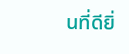นที่ดียิ่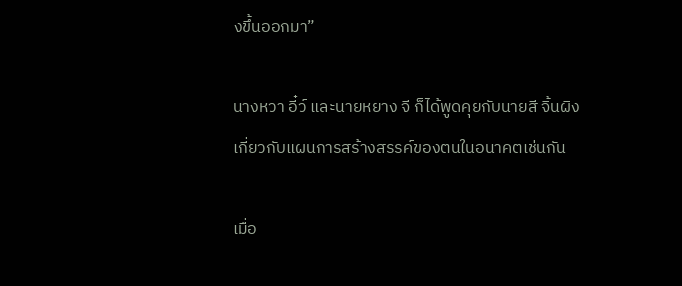งขึ้นออกมา”

นางหวา อี๋ว์ และนายหยาง จี ก็ได้พูดคุยกับนายสี จิ้นผิงเกี่ยวกับแผนการสร้างสรรค์ของตนในอนาคตเช่นกัน

เมื่อ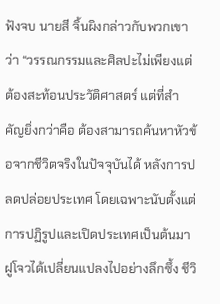ฟังจบ นายสี จิ้นผิงกล่าวกับพวกเขาว่า “วรรณกรรมและศิลปะไม่เพียงแต่ต้องสะท้อนประวัติศาสตร์ แต่ที่สำคัญยิ่งกว่าคือ ต้องสามารถค้นหาหัวข้อจากชีวิตจริงในปัจจุบันได้ หลังการปลดปล่อยประเทศ โดยเฉพาะนับตั้งแต่การปฏิรูปและเปิดประเทศเป็นต้นมา ฝูโจวได้เปลี่ยนแปลงไปอย่างลึกซึ้ง ชีวิ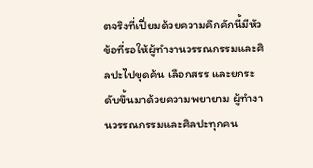ตจริงที่เปี่ยมด้วยความคึกคักนี้มีหัวข้อที่รอให้ผู้ทำงานวรรณกรรมและศิลปะไปขุดค้น เลือกสรร และยกระดับขึ้นมาด้วยความพยายาม ผู้ทำงานวรรณกรรมและศิลปะทุกคน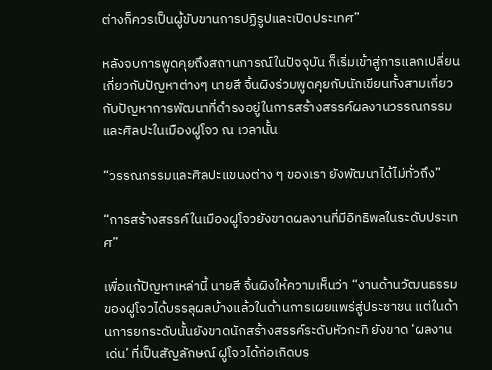ต่างก็ควรเป็นผู้ขับขานการปฏิรูปและเปิดประเทศ”

หลังจบการพูดคุยถึงสถานการณ์ในปัจจุบัน ก็เริ่มเข้าสู่การแลกเปลี่ยนเกี่ยวกับปัญหาต่างๆ นายสี จิ้นผิงร่วมพูดคุยกับนักเขียนทั้งสามเกี่ยวกับปัญหาการพัฒนาที่ดำรงอยู่ในการสร้างสรรค์ผลงานวรรณกรรมและศิลปะในเมืองฝูโจว ณ เวลานั้น

“วรรณกรรมและศิลปะแขนงต่าง ๆ ของเรา ยังพัฒนาได้ไม่ทั่วถึง”

“การสร้างสรรค์ในเมืองฝูโจวยังขาดผลงานที่มีอิทธิพลในระดับประเทศ”

เพื่อแก้ปัญหาเหล่านี้ นายสี จิ้นผิงให้ความเห็นว่า “งานด้านวัฒนธรรมของฝูโจวได้บรรลุผลบ้างแล้วในด้านการเผยแพร่สู่ประชาชน แต่ในด้านการยกระดับนั้นยังขาดนักสร้างสรรค์ระดับหัวกะทิ ยังขาด ‘ผลงานเด่น’ ที่เป็นสัญลักษณ์ ฝูโจวได้ก่อเกิดบร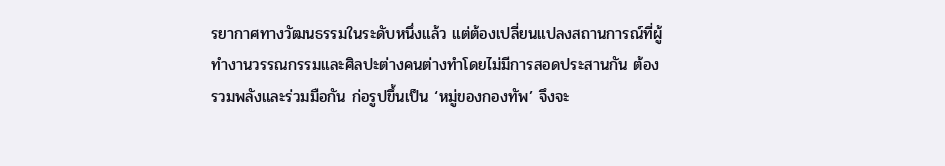รยากาศทางวัฒนธรรมในระดับหนึ่งแล้ว แต่ต้องเปลี่ยนแปลงสถานการณ์ที่ผู้ทำงานวรรณกรรมและศิลปะต่างคนต่างทำโดยไม่มีการสอดประสานกัน ต้องรวมพลังและร่วมมือกัน ก่อรูปขึ้นเป็น ‘หมู่ของกองทัพ’ จึงจะ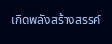เกิดพลังสร้างสรรค์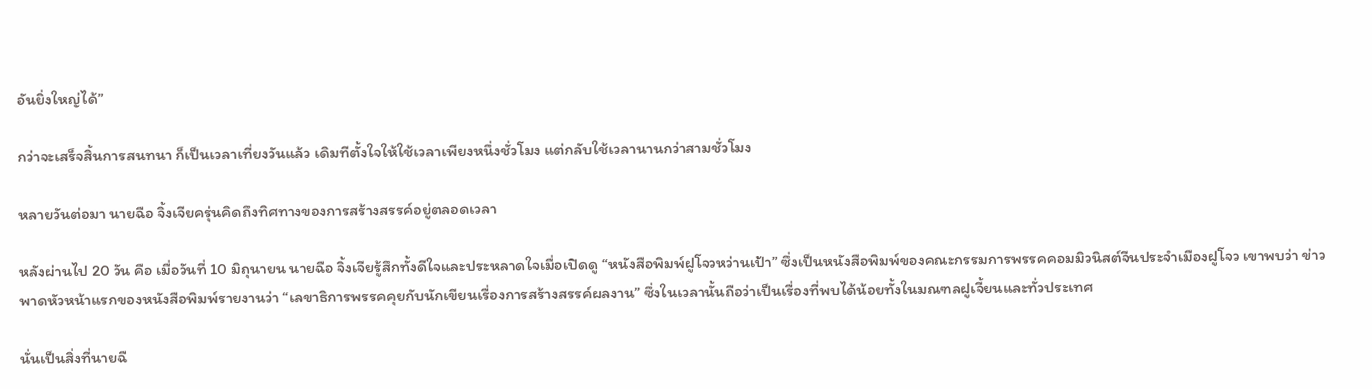อันยิ่งใหญ่ได้”

กว่าจะเสร็จสิ้นการสนทนา ก็เป็นเวลาเที่ยงวันแล้ว เดิมทีตั้งใจให้ใช้เวลาเพียงหนึ่งชั่วโมง แต่กลับใช้เวลานานกว่าสามชั่วโมง

หลายวันต่อมา นายฉือ จิ้งเจียครุ่นคิดถึงทิศทางของการสร้างสรรค์อยู่ตลอดเวลา

หลังผ่านไป 20 วัน คือ เมื่อวันที่ 10 มิถุนายน นายฉือ จิ้งเจียรู้สึกทั้งดีใจและประหลาดใจเมื่อเปิดดู “หนังสือพิมพ์ฝูโจวหว่านเป้า” ซึ่งเป็นหนังสือพิมพ์ของคณะกรรมการพรรคคอมมิวนิสต์จีนประจำเมืองฝูโจว เขาพบว่า ข่าวพาดหัวหน้าแรกของหนังสือพิมพ์รายงานว่า “เลขาธิการพรรคคุยกับนักเขียนเรื่องการสร้างสรรค์ผลงาน” ซึ่งในเวลานั้นถือว่าเป็นเรื่องที่พบได้น้อยทั้งในมณฑลฝูเจี้ยนและทั่วประเทศ

นั่นเป็นสิ่งที่นายฉื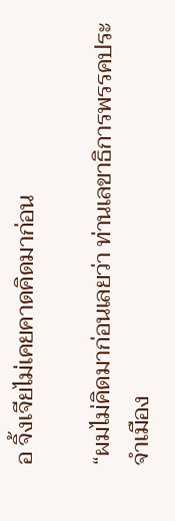อ จิ้งเจียไม่เคยคาดคิดมาก่อน

“ผมไม่คิดมาก่อนเลยว่า ท่านเลขาธิการพรรคประจำเมือง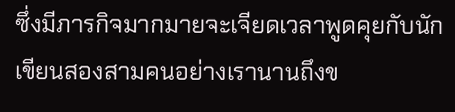ซึ่งมีภารกิจมากมายจะเจียดเวลาพูดคุยกับนักเขียนสองสามคนอย่างเรานานถึงข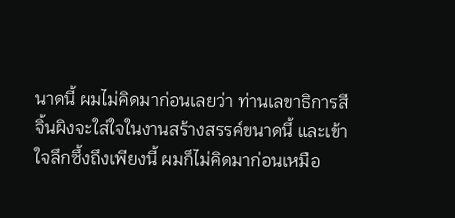นาดนี้ ผมไม่คิดมาก่อนเลยว่า ท่านเลขาธิการสี จิ้นผิงจะใส่ใจในงานสร้างสรรค์ขนาดนี้ และเข้าใจลึกซึ้งถึงเพียงนี้ ผมก็ไม่คิดมาก่อนเหมือ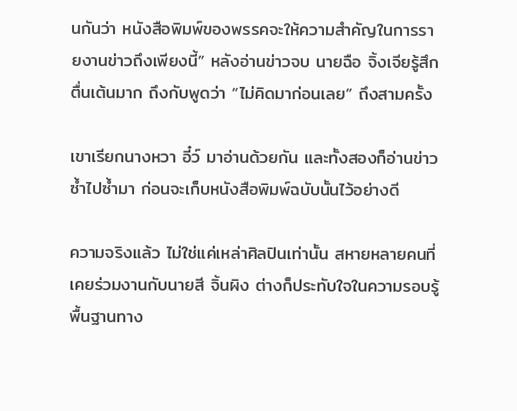นกันว่า หนังสือพิมพ์ของพรรคจะให้ความสำคัญในการรายงานข่าวถึงเพียงนี้” หลังอ่านข่าวจบ นายฉือ จิ้งเจียรู้สึกตื่นเต้นมาก ถึงกับพูดว่า “ไม่คิดมาก่อนเลย” ถึงสามครั้ง

เขาเรียกนางหวา อี๋ว์ มาอ่านด้วยกัน และทั้งสองก็อ่านข่าวซ้ำไปซ้ำมา ก่อนจะเก็บหนังสือพิมพ์ฉบับนั้นไว้อย่างดี

ความจริงแล้ว ไม่ใช่แค่เหล่าศิลปินเท่านั้น สหายหลายคนที่เคยร่วมงานกับนายสี จิ้นผิง ต่างก็ประทับใจในความรอบรู้พื้นฐานทาง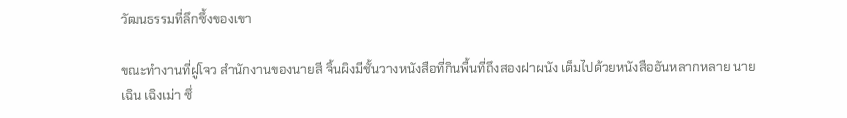วัฒนธรรมที่ลึกซึ้งของเขา

ขณะทำงานที่ฝูโจว สำนักงานของนายสี จิ้นผิงมีชั้นวางหนังสือที่กินพื้นที่ถึงสองฝาผนัง เต็มไปด้วยหนังสืออันหลากหลาย นายเฉิน เฉิงเม่า ซึ่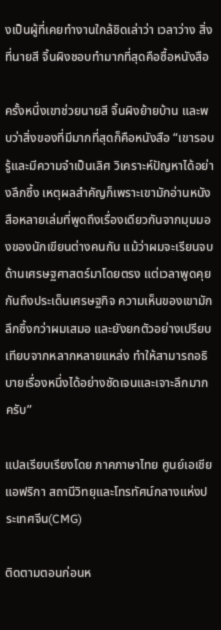งเป็นผู้ที่เคยทำงานใกล้ชิดเล่าว่า เวลาว่าง สิ่งที่นายสี จิ้นผิงชอบทำมากที่สุดคือซื้อหนังสือ

ครั้งหนึ่งเขาช่วยนายสี จิ้นผิงย้ายบ้าน และพบว่าสิ่งของที่มีมากที่สุดก็คือหนังสือ “เขารอบรู้และมีความจำเป็นเลิศ วิเคราะห์ปัญหาได้อย่างลึกซึ้ง เหตุผลสำคัญก็เพราะเขามักอ่านหนังสือหลายเล่มที่พูดถึงเรื่องเดียวกันจากมุมมองของนักเขียนต่างคนกัน แม้ว่าผมจะเรียนจบด้านเศรษฐศาสตร์มาโดยตรง แต่เวลาพูดคุยกันถึงประเด็นเศรษฐกิจ ความเห็นของเขามักลึกซึ้งกว่าผมเสมอ และยังยกตัวอย่างเปรียบเทียบจากหลากหลายแหล่ง ทำให้สามารถอธิบายเรื่องหนึ่งได้อย่างชัดเจนและเจาะลึกมากครับ”

แปลเรียบเรียงโดย ภาคภาษาไทย ศูนย์เอเชียแอฟริกา สถานีวิทยุและโทรทัศน์กลางแห่งประเทศจีน(CMG)

ติดตามตอนก่อนห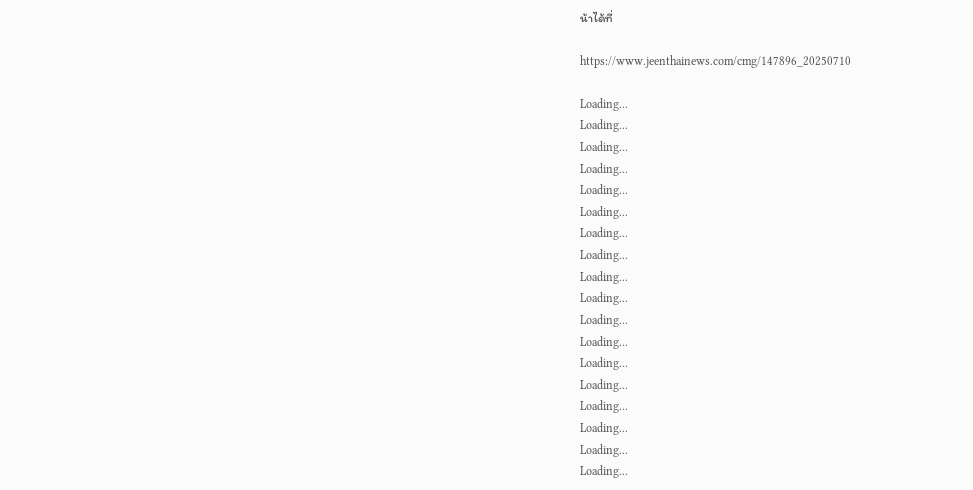น้าได้ที่

https://www.jeenthainews.com/cmg/147896_20250710

Loading...
Loading...
Loading...
Loading...
Loading...
Loading...
Loading...
Loading...
Loading...
Loading...
Loading...
Loading...
Loading...
Loading...
Loading...
Loading...
Loading...
Loading...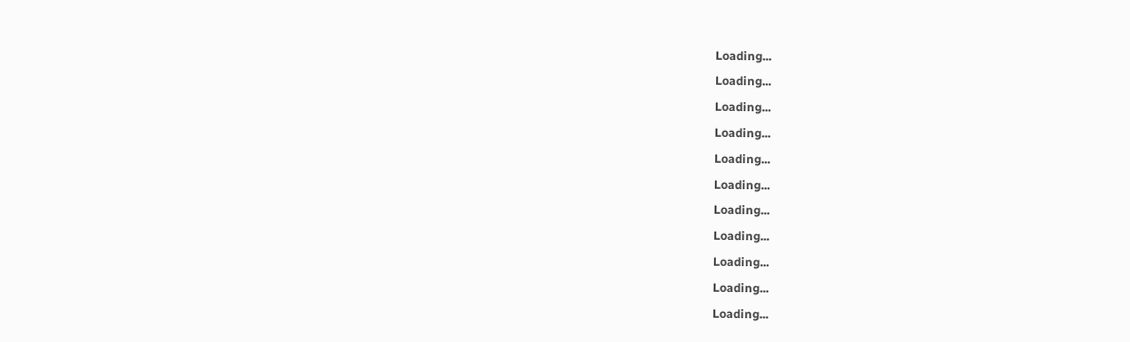Loading...
Loading...
Loading...
Loading...
Loading...
Loading...
Loading...
Loading...
Loading...
Loading...
Loading...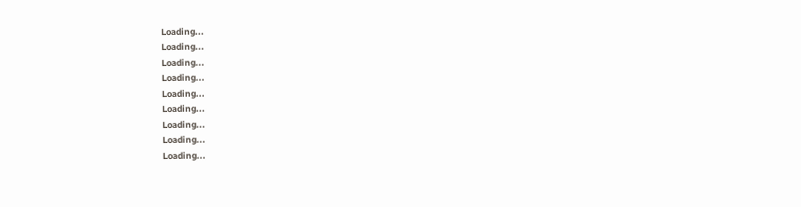Loading...
Loading...
Loading...
Loading...
Loading...
Loading...
Loading...
Loading...
Loading...